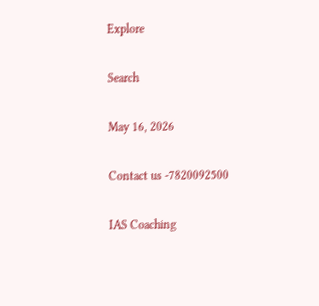Explore

Search

May 16, 2026

Contact us -7820092500

IAS Coaching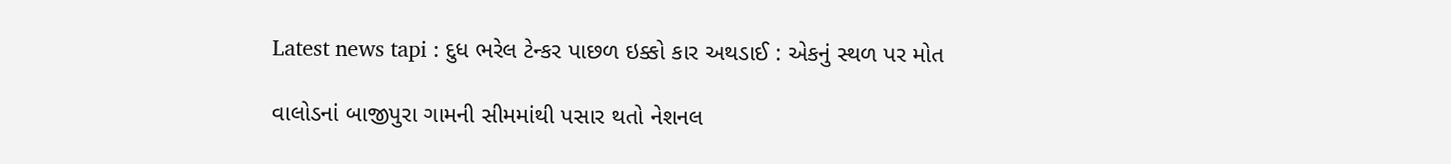Latest news tapi : દુધ ભરેલ ટેન્કર પાછળ ઇક્કો કાર અથડાઈ : એકનું સ્થળ પર મોત

વાલોડનાં બાજીપુરા ગામની સીમમાંથી પસાર થતો નેશનલ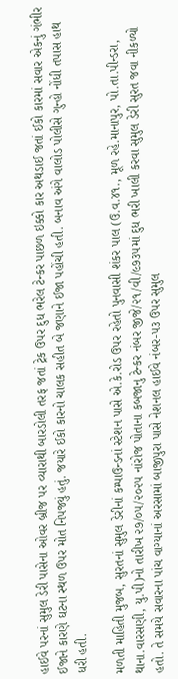હાઈવે પરનાં સુમુલ ડેરી પાસેના ઓવર બ્રીજ પર વ્યારાથી બારડોલી તરફ જતાં ટ્રેક ઉપર દુધ ભરેલ ટેન્કર પાછળ ઇક્કો કાર અથડાઈ જતાં ઈકો કારમાં સવાર એકનું ગંભીર ઈજાને કારણે ઘટના સ્થળ ઉપર મોત નિપજ્યું હતું. જયારે ઈકો કારનો ચાલક સહીત બે જણાને ઈજા પહોંચી હતી. બનાવ અંગે વાલોડ પોલીસે ગુન્હો નોંધી તપાસ હાથ ધરી હતી.

મળતી માહિતી મુજબ, સુરતનાં સુમુલ ડેરીનાં કમ્પાઉન્ડનાં સ્ટેશન પાસે એ.કે.રોડ ઉપર રહેતો પુનવાસી શંકર પાલ (ઉ.વ.૪૧., મૂળ રહે.માનાપુર, પો.તા.પીન્ડરા, થાના.વારસણી, યુ.પી)નો તારીખ ૨૭/૦૫/૨૦૨૫ નાંરોજ પોતાના કબજાનુ ટેન્કર નંબર જીજે/૨૧/વી/૯૭૩૫માં દુધ ભરી ખાલી કરવા સુમુલ ડેરી સુરત જવા નીકળ્યો હતો. તે સમયે સવારના પાંચ વાગ્યાનાં અરસામાં બાજીપુરા પાસે નેશનલ હાઈવે નંબર-૫૩ ઉપર સુમુલ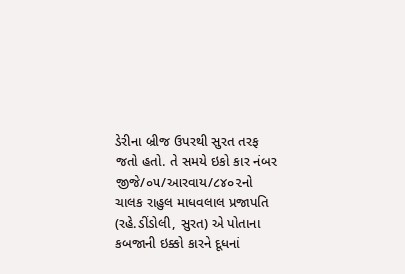ડેરીના બ્રીજ ઉપરથી સુરત તરફ જતો હતો. તે સમયે ઇકો કાર નંબર જીજે/૦૫/આરવાય/૮૪૦૨નો ચાલક રાહુલ માધવલાલ પ્રજાપતિ (રહે.ડીંડોલી, સુરત) એ પોતાના કબજાની ઇક્કો કારને દૂધનાં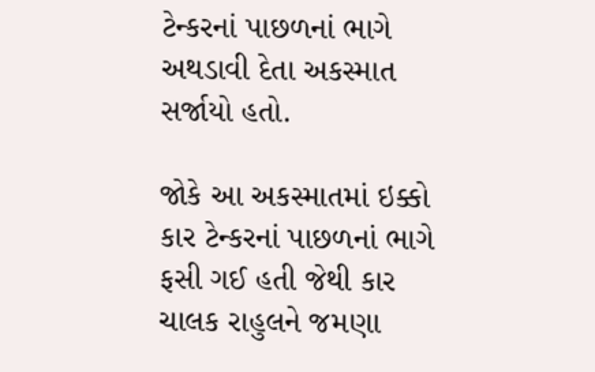ટેન્કરનાં પાછળનાં ભાગે અથડાવી દેતા અકસ્માત સર્જાયો હતો.

જોકે આ અકસ્માતમાં ઇક્કો કાર ટેન્કરનાં પાછળનાં ભાગે ફસી ગઈ હતી જેથી કાર ચાલક રાહુલને જમણા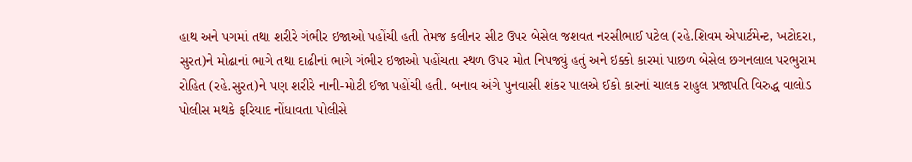હાથ અને પગમાં તથા શરીરે ગંભીર ઇજાઓ પહોંચી હતી તેમજ કલીનર સીટ ઉપર બેસેલ જશવત નરસીભાઈ પટેલ (રહે.શિવમ એપાર્ટમેન્ટ, ખટોદરા, સુરત)ને મોઢાનાં ભાગે તથા દાઢીનાં ભાગે ગંભીર ઇજાઓ પહોંચતા સ્થળ ઉપર મોત નિપજ્યું હતું અને ઇક્કો કારમાં પાછળ બેસેલ છગનલાલ પરભુરામ રોહિત (રહે.સુરત)ને પણ શરીરે નાની-મોટી ઈજા પહોંચી હતી. બનાવ અંગે પુનવાસી શંકર પાલએ ઈકો કારનાં ચાલક રાહુલ પ્રજાપતિ વિરુદ્ધ વાલોડ પોલીસ મથકે ફરિયાદ નોંધાવતા પોલીસે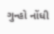ગુન્હો નોંધી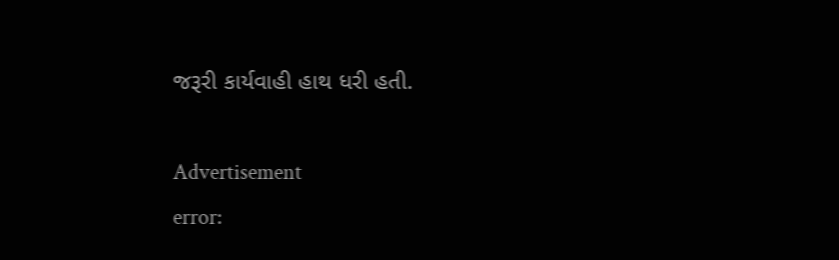જરૂરી કાર્યવાહી હાથ ધરી હતી.

Advertisement
error: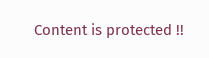Content is protected !!